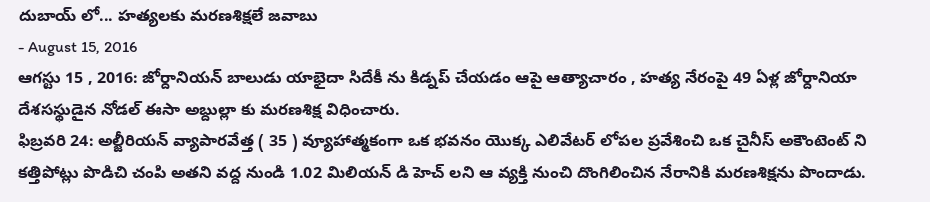దుబాయ్ లో... హత్యలకు మరణశిక్షలే జవాబు
- August 15, 2016
ఆగస్టు 15 , 2016: జోర్దానియన్ బాలుడు యాభైదా సిదేకీ ను కిడ్నప్ చేయడం ఆపై ఆత్యాచారం , హత్య నేరంపై 49 ఏళ్ల జోర్దానియా దేశసస్థుడైన నోడల్ ఈసా అబ్దుల్లా కు మరణశిక్ష విధించారు.
ఫిబ్రవరి 24: అల్జీరియన్ వ్యాపారవేత్త ( 35 ) వ్యూహాత్మకంగా ఒక భవనం యొక్క ఎలివేటర్ లోపల ప్రవేశించి ఒక చైనీస్ అకౌంటెంట్ ని కత్తిపోట్లు పొడిచి చంపి అతని వద్ద నుండి 1.02 మిలియన్ డి హెచ్ లని ఆ వ్యక్తి నుంచి దొంగిలించిన నేరానికి మరణశిక్షను పొందాడు.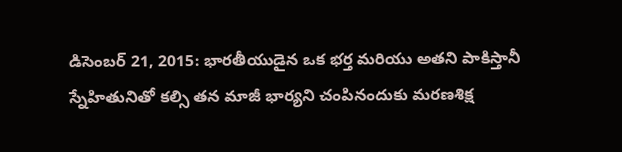డిసెంబర్ 21, 2015: భారతీయుడైన ఒక భర్త మరియు అతని పాకిస్తానీ స్నేహితునితో కల్సి తన మాజీ భార్యని చంపినందుకు మరణశిక్ష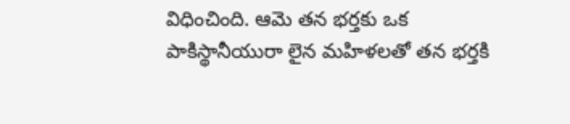విధించింది. ఆమె తన భర్తకు ఒక పాకిస్థానీయురా లైన మహిళలతో తన భర్తకి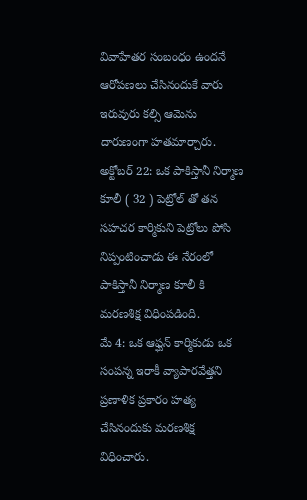వివాహేతర సంబంధం ఉందనే ఆరోపణలు చేసినందుకే వారు ఇరువురు కల్సి ఆమెను దారుణంగా హతమార్చారు.
అక్టోబర్ 22: ఒక పాకిస్తానీ నిర్మాణ కూలీ ( 32 ) పెట్రోల్ తో తన సహచర కార్మికుని పెట్రోలు పోసి నిప్పంటించాడు ఈ నేరంలో పాకిస్తానీ నిర్మాణ కూలీ కి మరణశిక్ష విధింపడింది.
మే 4: ఒక ఆఫ్ఘన్ కార్మికుడు ఒక సంపన్న ఇరాకీ వ్యాపారవేత్తని ప్రణాళిక ప్రకారం హత్య చేసినందుకు మరణశిక్ష విధించారు.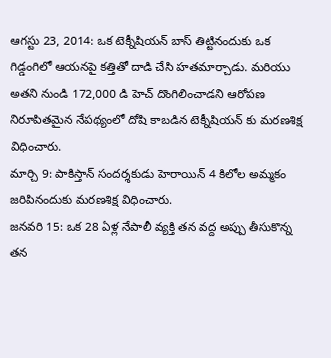ఆగస్టు 23, 2014: ఒక టెక్నీషియన్ బాస్ తిట్టినందుకు ఒక గిడ్డంగిలో ఆయనపై కత్తితో దాడి చేసి హతమార్చాడు. మరియు అతని నుండి 172,000 డి హెచ్ దొంగిలించాడని ఆరోపణ నిరూపితమైన నేపథ్యంలో దోషి కాబడిన టెక్నీషియన్ కు మరణశిక్ష విధించారు.
మార్చి 9: పాకిస్తాన్ సందర్శకుడు హెరాయిన్ 4 కిలోల అమ్మకం జరిపినందుకు మరణశిక్ష విధించారు.
జనవరి 15: ఒక 28 ఏళ్ల నేపాలీ వ్యక్తి తన వద్ద అప్పు తీసుకొన్న తన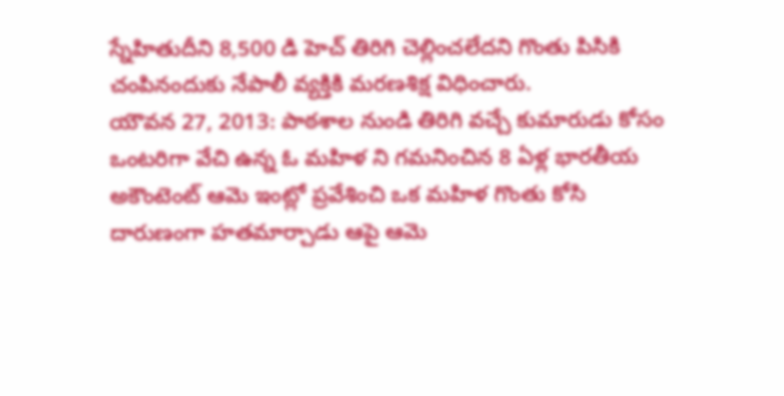స్నేహితుదీని 8,500 డి హెచ్ తిరిగి చెల్లించలేదని గొంతు పిసికి చంపినందుకు నేపాలీ వ్యక్తికి మరణశిక్ష విధించారు.
యౌవన 27, 2013: పాఠశాల నుండి తిరిగి వచ్చే కుమారుడు కోసం ఒంటరిగా వేచి ఉన్న ఓ మహిళ ని గమనించిన 8 ఏళ్ల భారతీయ అకౌంటెంట్ ఆమె ఇంట్లో ప్రవేశించి ఒక మహిళ గొంతు కోసి దారుణంగా హతమార్చాడు ఆపై ఆమె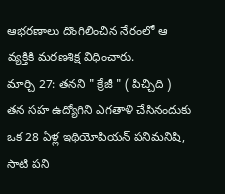ఆభరణాలు దొంగిలించిన నేరంలో ఆ వ్యక్తికి మరణశిక్ష విధించారు.
మార్చి 27: తనని " క్రేజీ " ( పిచ్చిది ) తన సహ ఉద్యోగిని ఎగతాళి చేసినందుకు ఒక 28 ఏళ్ల ఇథియోపియన్ పనిమనిషి, సాటి పని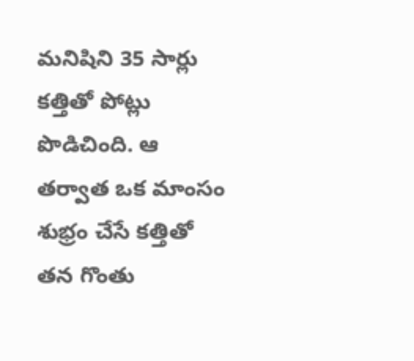మనిషిని 35 సార్లు కత్తితో పోట్లు పొడిచింది. ఆ తర్వాత ఒక మాంసం శుభ్రం చేసే కత్తితో తన గొంతు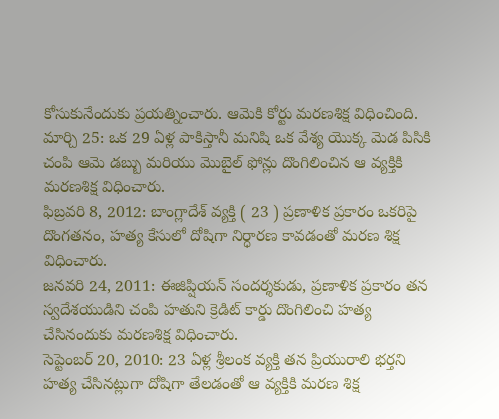కోసుకునేందుకు ప్రయత్నించారు. ఆమెకి కోర్టు మరణశిక్ష విధించింది.
మార్చి 25: ఒక 29 ఏళ్ల పాకిస్తానీ మనిషి ఒక వేశ్య యొక్క మెడ పిసికి చంపి ఆమె డబ్బు మరియు మొబైల్ ఫోన్లు దొంగిలించిన ఆ వ్యక్తికి మరణశిక్ష విధించారు.
ఫిబ్రవరి 8, 2012: బాంగ్లాదేశ్ వ్యక్తి ( 23 ) ప్రణాళిక ప్రకారం ఒకరిపై దొంగతనం, హత్య కేసులో దోషిగా నిర్ధారణ కావడంతో మరణ శిక్ష విధించారు.
జనవరి 24, 2011: ఈజిప్షియన్ సందర్శకుడు, ప్రణాళిక ప్రకారం తన స్వదేశయుడిని చంపి హతుని క్రెడిట్ కార్డు దొంగిలించి హత్య చేసినందుకు మరణశిక్ష విధించారు.
సెప్టెంబర్ 20, 2010: 23 ఏళ్ల శ్రీలంక వ్యక్తి తన ప్రియురాలి భర్తని హత్య చేసినట్లుగా దోషిగా తేలడంతో ఆ వ్యక్తికి మరణ శిక్ష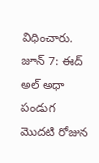విధించారు.
జూన్ 7: ఈద్ అల్ అధా పండుగ మొదటి రోజున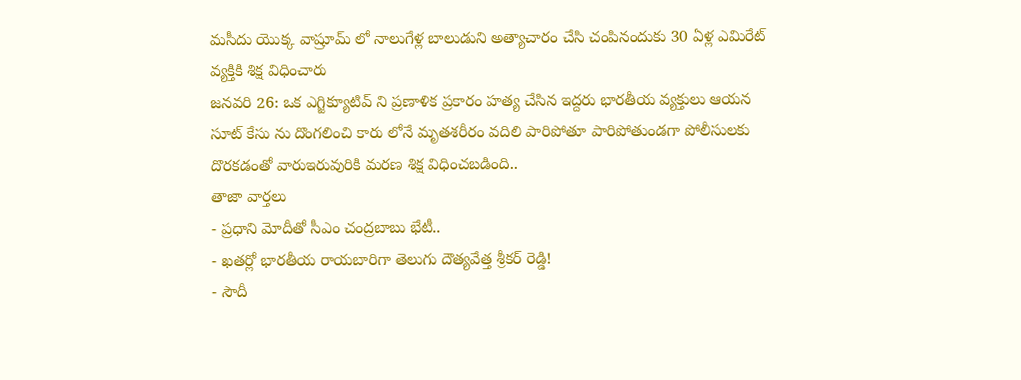మసీదు యొక్క వాష్రూమ్ లో నాలుగేళ్ల బాలుడుని అత్యాచారం చేసి చంపినందుకు 30 ఏళ్ల ఎమిరేట్ వ్యక్తికి శిక్ష విధించారు
జనవరి 26: ఒక ఎగ్జిక్యూటివ్ ని ప్రణాళిక ప్రకారం హత్య చేసిన ఇద్దరు భారతీయ వ్యక్తులు ఆయన సూట్ కేసు ను దొంగలించి కారు లోనే మృతశరీరం వదిలి పారిపోతూ పారిపోతుండగా పోలీసులకు దొరకడంతో వారుఇరువురికి మరణ శిక్ష విధించబడింది..
తాజా వార్తలు
- ప్రధాని మోదీతో సీఎం చంద్రబాబు భేటీ..
- ఖతర్లో భారతీయ రాయబారిగా తెలుగు దౌత్యవేత్త శ్రీకర్ రెడ్డి!
- సౌదీ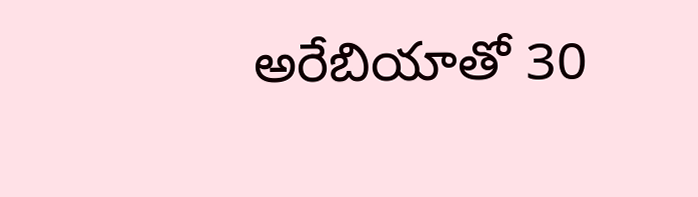అరేబియాతో 30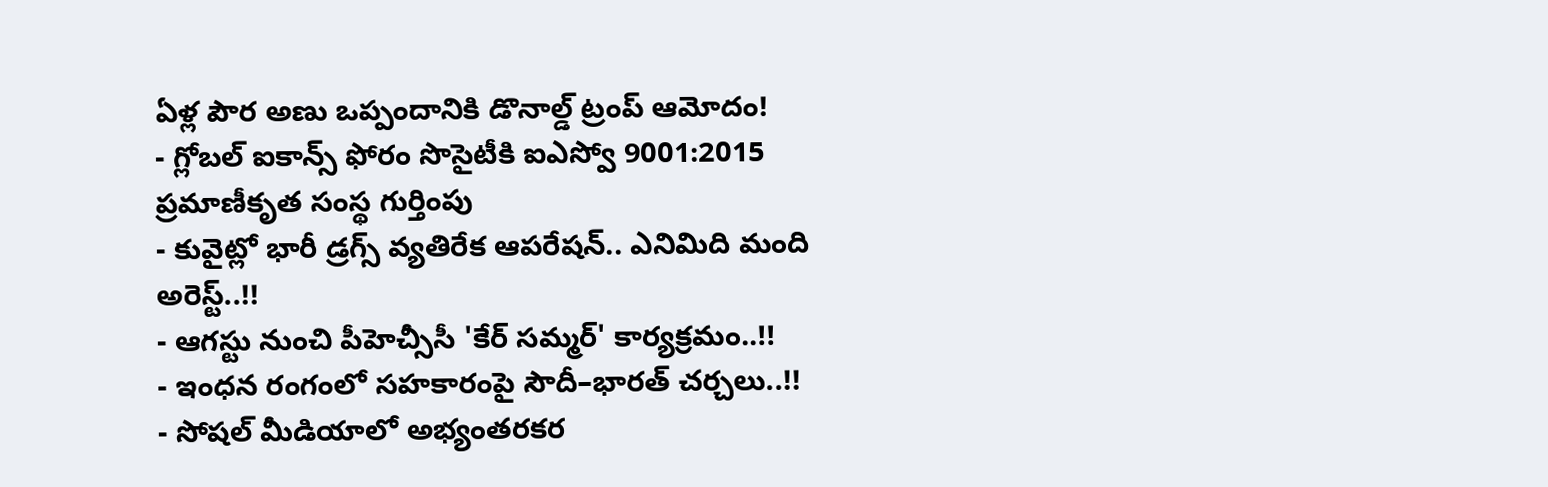ఏళ్ల పౌర అణు ఒప్పందానికి డొనాల్డ్ ట్రంప్ ఆమోదం!
- గ్లోబల్ ఐకాన్స్ ఫోరం సొసైటీకి ఐఎస్వో 9001:2015 ప్రమాణీకృత సంస్థ గుర్తింపు
- కువైట్లో భారీ డ్రగ్స్ వ్యతిరేక ఆపరేషన్.. ఎనిమిది మంది అరెస్ట్..!!
- ఆగస్టు నుంచి పీహెచ్సీసీ 'కేర్ సమ్మర్' కార్యక్రమం..!!
- ఇంధన రంగంలో సహకారంపై సౌదీ–భారత్ చర్చలు..!!
- సోషల్ మీడియాలో అభ్యంతరకర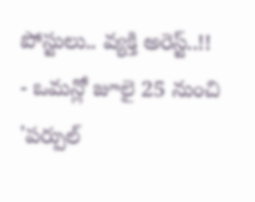పోస్టులు.. వ్యక్తి అరెస్ట్..!!
- ఒమన్లో జూలై 25 నుంచి 'పర్పుల్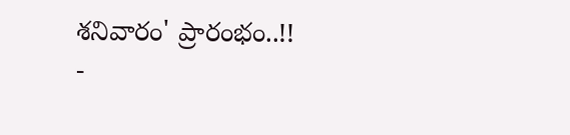శనివారం' ప్రారంభం..!!
-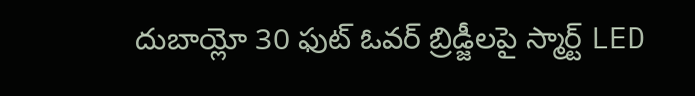దుబాయ్లో 30 ఫుట్ ఓవర్ బ్రిడ్జీలపై స్మార్ట్ LED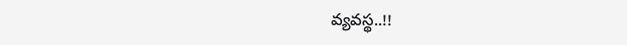వ్యవస్థ..!!